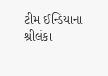ટીમ ઈન્ડિયાના શ્રીલંકા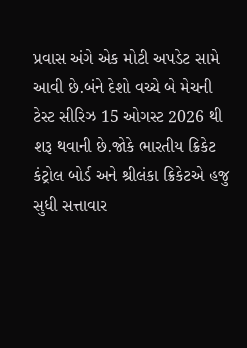પ્રવાસ અંગે એક મોટી અપડેટ સામે આવી છે.બંને દેશો વચ્ચે બે મેચની ટેસ્ટ સીરિઝ 15 ઓગસ્ટ 2026 થી શરૂ થવાની છે.જોકે ભારતીય ક્રિકેટ કંટ્રોલ બોર્ડ અને શ્રીલંકા ક્રિકેટએ હજુ સુધી સત્તાવાર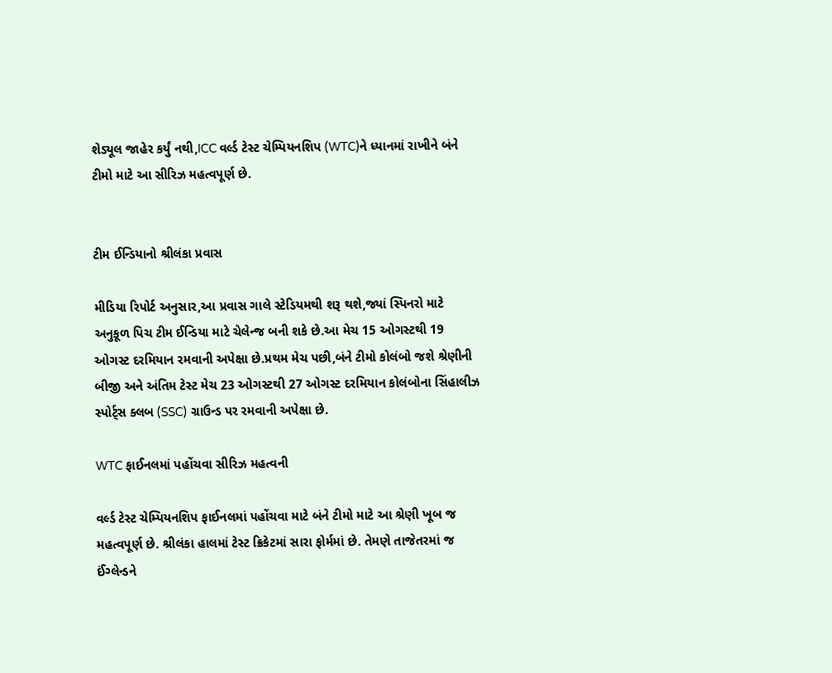શેડ્યૂલ જાહેર કર્યું નથી,ICC વર્લ્ડ ટેસ્ટ ચેમ્પિયનશિપ (WTC)ને ધ્યાનમાં રાખીને બંને ટીમો માટે આ સીરિઝ મહત્વપૂર્ણ છે.


ટીમ ઈન્ડિયાનો શ્રીલંકા પ્રવાસ

મીડિયા રિપોર્ટ અનુસાર,આ પ્રવાસ ગાલે સ્ટેડિયમથી શરૂ થશે,જ્યાં સ્પિનરો માટે અનુકૂળ પિચ ટીમ ઈન્ડિયા માટે ચેલેન્જ બની શકે છે.આ મેચ 15 ઓગસ્ટથી 19 ઓગસ્ટ દરમિયાન રમવાની અપેક્ષા છે.પ્રથમ મેચ પછી,બંને ટીમો કોલંબો જશે શ્રેણીની બીજી અને અંતિમ ટેસ્ટ મેચ 23 ઓગસ્ટથી 27 ઓગસ્ટ દરમિયાન કોલંબોના સિંહાલીઝ સ્પોર્ટ્સ ક્લબ (SSC) ગ્રાઉન્ડ પર રમવાની અપેક્ષા છે.

WTC ફાઈનલમાં પહોંચવા સીરિઝ મહત્વની

વર્લ્ડ ટેસ્ટ ચેમ્પિયનશિપ ફાઈનલમાં પહોંચવા માટે બંને ટીમો માટે આ શ્રેણી ખૂબ જ મહત્વપૂર્ણ છે. શ્રીલંકા હાલમાં ટેસ્ટ ક્રિકેટમાં સારા ફોર્મમાં છે. તેમણે તાજેતરમાં જ ઈંગ્લેન્ડને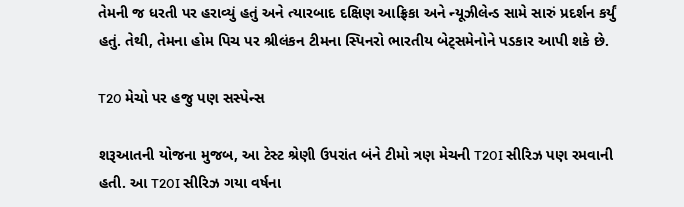તેમની જ ધરતી પર હરાવ્યું હતું અને ત્યારબાદ દક્ષિણ આફ્રિકા અને ન્યૂઝીલેન્ડ સામે સારું પ્રદર્શન કર્યું હતું. તેથી, તેમના હોમ પિચ પર શ્રીલંકન ટીમના સ્પિનરો ભારતીય બેટ્સમેનોને પડકાર આપી શકે છે.

T20 મેચો પર હજુ પણ સસ્પેન્સ

શરૂઆતની યોજના મુજબ, આ ટેસ્ટ શ્રેણી ઉપરાંત બંને ટીમો ત્રણ મેચની T20I સીરિઝ પણ રમવાની હતી. આ T20I સીરિઝ ગયા વર્ષના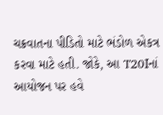ચક્રવાતના પીડિતો માટે ભંડોળ એકત્ર કરવા માટે હતી. જોકે, આ T20Iનાં આયોજન પર હવે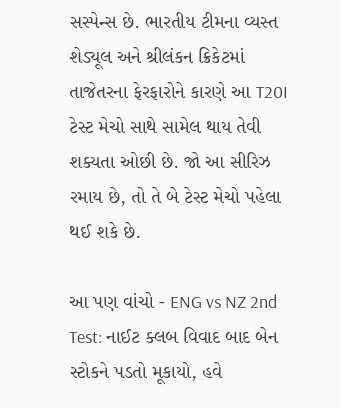સસ્પેન્સ છે. ભારતીય ટીમના વ્યસ્ત શેડ્યૂલ અને શ્રીલંકન ક્રિકેટમાં તાજેતરના ફેરફારોને કારણે આ T20I ટેસ્ટ મેચો સાથે સામેલ થાય તેવી શક્યતા ઓછી છે. જો આ સીરિઝ રમાય છે, તો તે બે ટેસ્ટ મેચો પહેલા થઈ શકે છે.

આ પણ વાંચો - ENG vs NZ 2nd Test: નાઈટ ક્લબ વિવાદ બાદ બેન સ્ટોકને પડતો મૂકાયો, હવે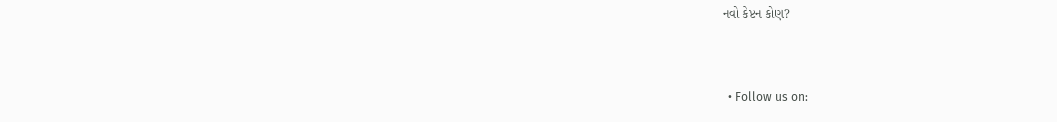નવો કેપ્ટન કોણ?


  • Follow us on: